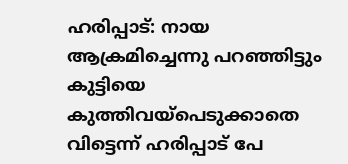ഹരിപ്പാട്: നായ ആക്രമിച്ചെന്നു പറഞ്ഞിട്ടും കുട്ടിയെ കുത്തിവയ്പെടുക്കാതെ വിട്ടെന്ന് ഹരിപ്പാട് പേ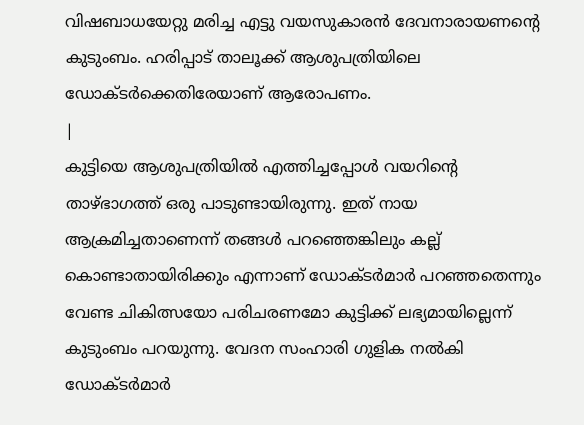വിഷബാധയേറ്റു മരിച്ച എട്ടു വയസുകാരൻ ദേവനാരായണന്റെ കുടുംബം. ഹരിപ്പാട് താലൂക്ക് ആശുപത്രിയിലെ ഡോക്ടർക്കെതിരേയാണ് ആരോപണം.
|
കുട്ടിയെ ആശുപത്രിയിൽ എത്തിച്ചപ്പോൾ വയറിന്റെ താഴ്ഭാഗത്ത് ഒരു പാടുണ്ടായിരുന്നു. ഇത് നായ ആക്രമിച്ചതാണെന്ന് തങ്ങൾ പറഞ്ഞെങ്കിലും കല്ല് കൊണ്ടാതായിരിക്കും എന്നാണ് ഡോക്ടർമാർ പറഞ്ഞതെന്നും വേണ്ട ചികിത്സയോ പരിചരണമോ കുട്ടിക്ക് ലഭ്യമായില്ലെന്ന് കുടുംബം പറയുന്നു. വേദന സംഹാരി ഗുളിക നൽകി ഡോക്ടർമാർ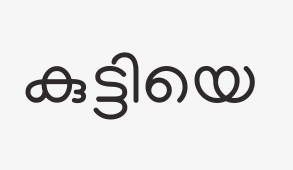കുട്ടിയെ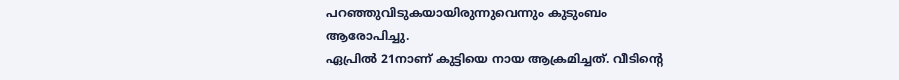പറഞ്ഞുവിടുകയായിരുന്നുവെന്നും കുടുംബം ആരോപിച്ചു.
ഏപ്രിൽ 21നാണ് കുട്ടിയെ നായ ആക്രമിച്ചത്. വീടിന്റെ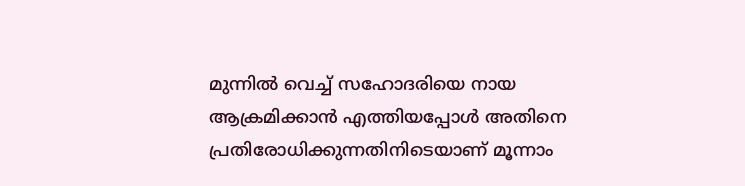മുന്നിൽ വെച്ച് സഹോദരിയെ നായ ആക്രമിക്കാൻ എത്തിയപ്പോൾ അതിനെ പ്രതിരോധിക്കുന്നതിനിടെയാണ് മൂന്നാം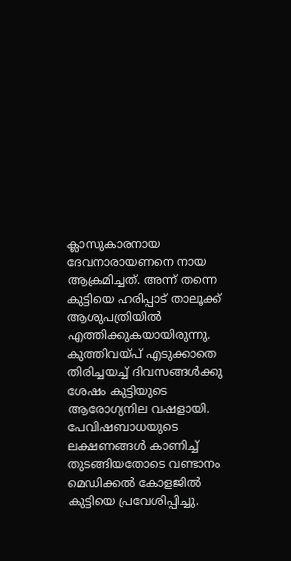ക്ലാസുകാരനായ ദേവനാരായണനെ നായ ആക്രമിച്ചത്. അന്ന് തന്നെ കുട്ടിയെ ഹരിപ്പാട് താലൂക്ക് ആശുപത്രിയിൽ എത്തിക്കുകയായിരുന്നു.
കുത്തിവയ്പ് എടുക്കാതെ തിരിച്ചയച്ച് ദിവസങ്ങൾക്കു ശേഷം കുട്ടിയുടെ ആരോഗ്യനില വഷളായി. പേവിഷബാധയുടെ ലക്ഷണങ്ങൾ കാണിച്ച് തുടങ്ങിയതോടെ വണ്ടാനം മെഡിക്കൽ കോളജിൽ കുട്ടിയെ പ്രവേശിപ്പിച്ചു.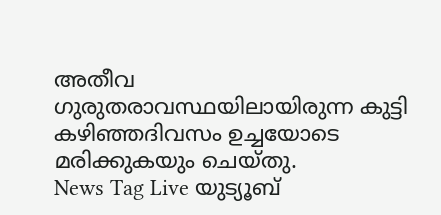അതീവ ഗുരുതരാവസ്ഥയിലായിരുന്ന കുട്ടി കഴിഞ്ഞദിവസം ഉച്ചയോടെ മരിക്കുകയും ചെയ്തു.
News Tag Live യുട്യൂബ്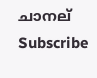ചാനല് Subscribe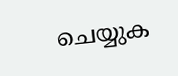ചെയ്യുക